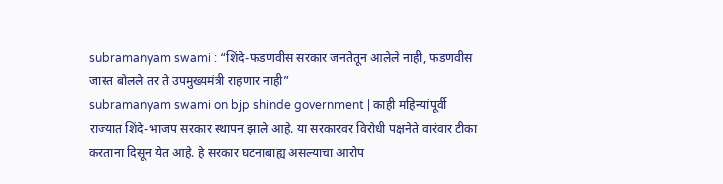subramanyam swami : “शिंदे-फडणवीस सरकार जनतेतून आलेले नाही, फडणवीस जास्त बोलले तर ते उपमुख्यमंत्री राहणार नाही”
subramanyam swami on bjp shinde government | काही महिन्यांपूर्वी राज्यात शिंदे-भाजप सरकार स्थापन झाले आहे. या सरकारवर विरोधी पक्षनेते वारंवार टीका करताना दिसून येत आहे. हे सरकार घटनाबाह्य असल्याचा आरोप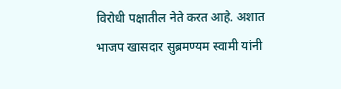विरोधी पक्षातील नेते करत आहे. अशात भाजप खासदार सुब्रमण्यम स्वामी यांनी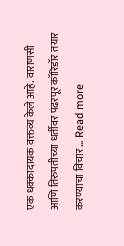एक धक्कादायक वक्तव्य केले आहे. वाराणसी आणि तिरुपतीच्या धर्तीवर पंढरपूर कॉरिडॉर तयार करण्याचा विचार … Read more